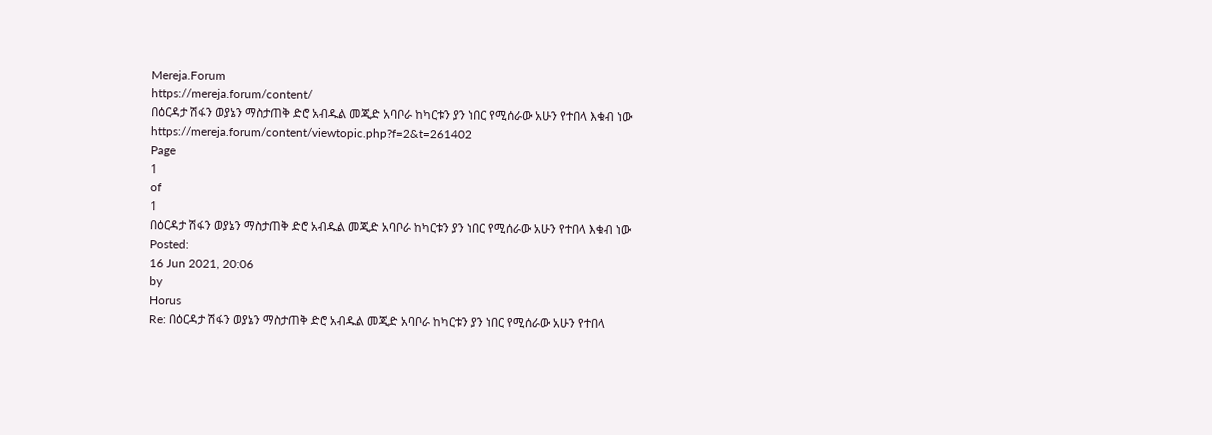Mereja.Forum
https://mereja.forum/content/
በዕርዳታ ሽፋን ወያኔን ማስታጠቅ ድሮ አብዱል መጂድ አባቦራ ከካርቱን ያን ነበር የሚሰራው አሁን የተበላ እቁብ ነው
https://mereja.forum/content/viewtopic.php?f=2&t=261402
Page
1
of
1
በዕርዳታ ሽፋን ወያኔን ማስታጠቅ ድሮ አብዱል መጂድ አባቦራ ከካርቱን ያን ነበር የሚሰራው አሁን የተበላ እቁብ ነው
Posted:
16 Jun 2021, 20:06
by
Horus
Re: በዕርዳታ ሽፋን ወያኔን ማስታጠቅ ድሮ አብዱል መጂድ አባቦራ ከካርቱን ያን ነበር የሚሰራው አሁን የተበላ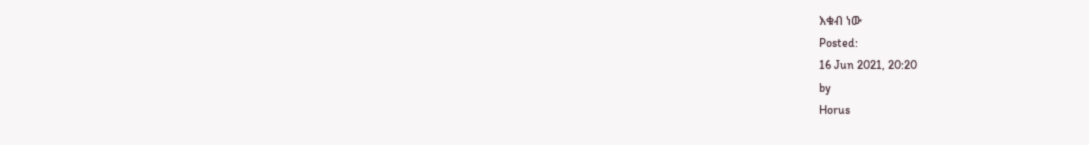እቁብ ነው
Posted:
16 Jun 2021, 20:20
by
Horus